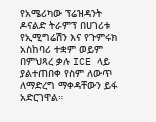የአሜሪካው ፕሬዝዳንት ዶናልድ ትራምፕ በሀገሪቱ የኢሚግሬሽን እና የጉምሩክ አስከባሪ ተቋም ወይም በምህጻረ ቃሉ ICE ላይ ያልተጠበቀ የስም ለውጥ ለማድረግ ማቀዳቸውን ይፋ አድርገዋል።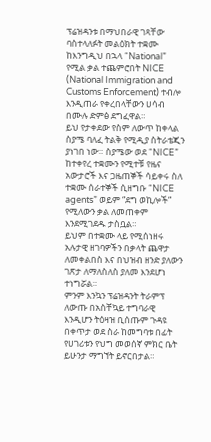ፕሬዝዳንቱ በማህበራዊ ገጻቸው ባስተላለፉት መልዕክት ተቋሙ ከእንግዲህ በኋላ “National” የሚል ቃል ተጨምሮበት NICE (National Immigration and Customs Enforcement) ተብሎ እንዲጠራ የቀረበላቸውን ሀሳብ በሙሉ ድምፅ ደግፈዋል።
ይህ የታቀደው የስም ለውጥ ከቀላል ስያሜ ባለፈ ትልቅ የሚዲያ ስትራቴጂን ያነገበ ነው። ስያሜው ወደ “NICE” ከተቀየረ ተቋሙን የሚተቹ የዜና አውታሮች እና ጋዜጠኞች ሳይቀሩ ስለ ተቋሙ ሰራተኞች ሲዘግቡ “NICE agents” ወይም “ደግ ወኪሎች” የሚለውን ቃል ለመጠቀም እንደሚገደዱ ታስቧል።
ይህም በተቋሙ ላይ የሚሰነዘሩ አሉታዊ ዘገባዎችን በቃላት ጨዋታ ለመቀልበስ እና በህዝብ ዘንድ ያለውን ገጽታ ለማለስለስ ያለመ እንደሆነ ተነግሯል።
ምንም እንኳን ፕሬዝዳንት ትራምፕ ለውጡ በአስቸኳይ ተግባራዊ እንዲሆን ትዕዛዝ ቢሰጡም ጉዳዩ በቀጥታ ወደ ስራ ከመግባቱ በፊት የሀገሪቱን የህግ መወሰኛ ምክር ቤት ይሁንታ ማግኘት ይኖርበታል።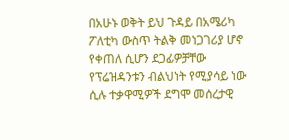በአሁኑ ወቅት ይህ ጉዳይ በአሜሪካ ፖለቲካ ውስጥ ትልቅ መነጋገሪያ ሆኖ የቀጠለ ሲሆን ደጋፊዎቻቸው የፕሬዝዳንቱን ብልህነት የሚያሳይ ነው ሲሉ ተቃዋሚዎች ደግሞ መሰረታዊ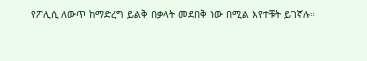የፖሊሲ ለውጥ ከማድረግ ይልቅ በቃላት መደበቅ ነው በሚል እየተቹት ይገኛሉ።